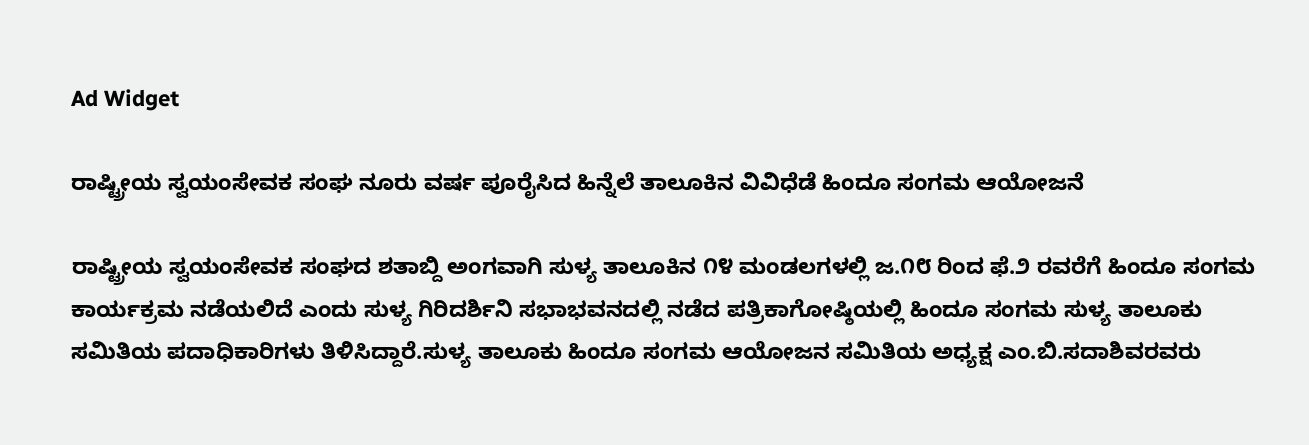Ad Widget

ರಾಷ್ಟ್ರೀಯ ಸ್ವಯಂಸೇವಕ ಸಂಘ ನೂರು ವರ್ಷ ಪೂರೈಸಿದ ಹಿನ್ನೆಲೆ ತಾಲೂಕಿನ ವಿವಿಧೆಡೆ ಹಿಂದೂ ಸಂಗಮ ಆಯೋಜನೆ

ರಾಷ್ಟ್ರೀಯ ಸ್ವಯಂಸೇವಕ ಸಂಘದ ಶತಾಬ್ದಿ ಅಂಗವಾಗಿ ಸುಳ್ಯ ತಾಲೂಕಿನ ೧೪ ಮಂಡಲಗಳಲ್ಲಿ ಜ.೧೮ ರಿಂದ ಫೆ.೨ ರವರೆಗೆ ಹಿಂದೂ ಸಂಗಮ ಕಾರ್ಯಕ್ರಮ ನಡೆಯಲಿದೆ ಎಂದು ಸುಳ್ಯ ಗಿರಿದರ್ಶಿನಿ ಸಭಾಭವನದಲ್ಲಿ ನಡೆದ ಪತ್ರಿಕಾಗೋಷ್ಠಿಯಲ್ಲಿ ಹಿಂದೂ ಸಂಗಮ ಸುಳ್ಯ ತಾಲೂಕು ಸಮಿತಿಯ ಪದಾಧಿಕಾರಿಗಳು ತಿಳಿಸಿದ್ದಾರೆ.ಸುಳ್ಯ ತಾಲೂಕು ಹಿಂದೂ ಸಂಗಮ ಆಯೋಜನ ಸಮಿತಿಯ ಅಧ್ಯಕ್ಷ ಎಂ.ಬಿ.ಸದಾಶಿವರವರು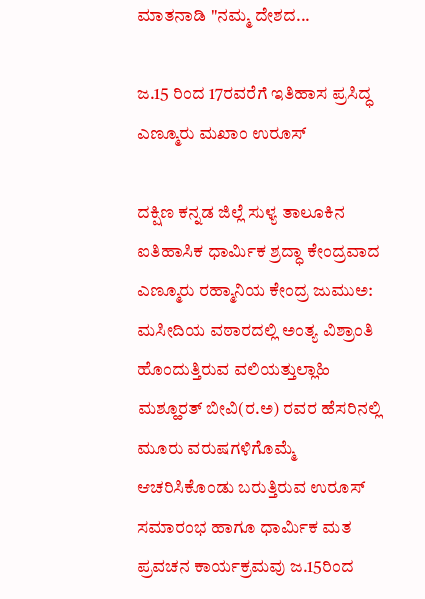ಮಾತನಾಡಿ "ನಮ್ಮ ದೇಶದ...

ಜ.15 ರಿಂದ 17ರವರೆಗೆ ಇತಿಹಾಸ ಪ್ರಸಿದ್ಧ ಎಣ್ಮೂರು ಮಖಾಂ ಉರೂಸ್

ದಕ್ಷಿಣ ಕನ್ನಡ ಜಿಲ್ಲೆ ಸುಳ್ಯ ತಾಲೂಕಿನ ಐತಿಹಾಸಿಕ ಧಾರ್ಮಿಕ ಶ್ರದ್ಧಾ ಕೇಂದ್ರವಾದ ಎಣ್ಮೂರು ರಹ್ಮಾನಿಯ ಕೇಂದ್ರ ಜುಮುಅ: ಮಸೀದಿಯ ವಠಾರದಲ್ಲಿ ಅಂತ್ಯ ವಿಶ್ರಾಂತಿ ಹೊಂದುತ್ತಿರುವ ವಲಿಯತ್ತುಲ್ಲಾಹಿ ಮಶ್ಹೂರತ್ ಬೀವಿ(ರ.ಅ) ರವರ ಹೆಸರಿನಲ್ಲಿ ಮೂರು ವರುಷಗಳಿಗೊಮ್ಮೆ ಆಚರಿಸಿಕೊಂಡು ಬರುತ್ತಿರುವ ಉರೂಸ್ ಸಮಾರಂಭ ಹಾಗೂ ಧಾರ್ಮಿಕ ಮತ ಪ್ರವಚನ ಕಾರ್ಯಕ್ರಮವು ಜ.15ರಿಂದ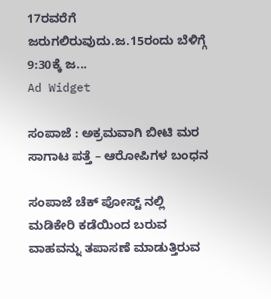17ರವರೆಗೆ ಜರುಗಲಿರುವುದು.ಜ.15ರಂದು ಬೆಳಿಗ್ಗೆ 9:30ಕ್ಕೆ ಜ...
Ad Widget

ಸಂಪಾಜೆ : ಅಕ್ರಮವಾಗಿ ಬೀಟಿ ಮರ ಸಾಗಾಟ ಪತ್ತೆ – ಆರೋಪಿಗಳ ಬಂಧನ

ಸಂಪಾಜೆ ಚೆಕ್ ಪೋಸ್ಟ್ ನಲ್ಲಿ ಮಡಿಕೇರಿ ಕಡೆಯಿಂದ ಬರುವ ವಾಹವನ್ನು ತಪಾಸಣೆ ಮಾಡುತ್ತಿರುವ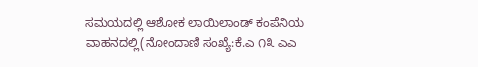ಸಮಯದಲ್ಲಿ ಆಶೋಕ ಲಾಯಿಲಾಂಡ್ ಕಂಪೆನಿಯ ವಾಹನದಲ್ಲಿ(ನೋಂದಾಣಿ ಸಂಖ್ಯೆ:ಕೆ.ಎ ೧೩ ಎಎ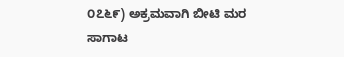೦೭೬೯) ಅಕ್ರಮವಾಗಿ ಬೀಟಿ ಮರ ಸಾಗಾಟ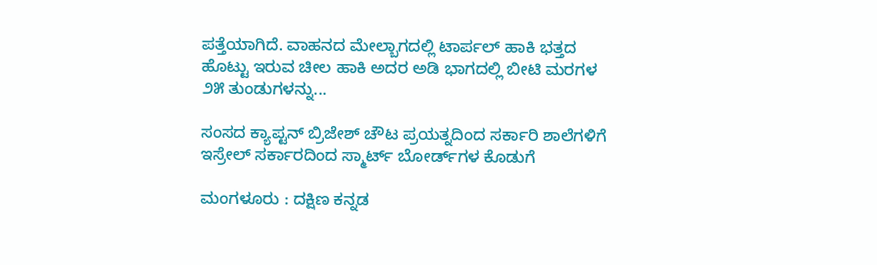ಪತ್ತೆಯಾಗಿದೆ. ವಾಹನದ ಮೇಲ್ಬಾಗದಲ್ಲಿ ಟಾರ್ಪಲ್ ಹಾಕಿ ಭತ್ತದ ಹೊಟ್ಟು ಇರುವ ಚೀಲ ಹಾಕಿ ಅದರ ಅಡಿ ಭಾಗದಲ್ಲಿ ಬೀಟಿ ಮರಗಳ ೨೫ ತುಂಡುಗಳನ್ನು...

ಸಂಸದ ಕ್ಯಾಪ್ಟನ್ ಬ್ರಿಜೇಶ್‌ ಚೌಟ ಪ್ರಯತ್ನದಿಂದ ಸರ್ಕಾರಿ ಶಾಲೆಗಳಿಗೆ ಇಸ್ರೇಲ್‌ ಸರ್ಕಾರದಿಂದ ಸ್ಮಾರ್ಟ್‌ ಬೋರ್ಡ್‌ಗಳ ಕೊಡುಗೆ

ಮಂಗಳೂರು : ದಕ್ಷಿಣ ಕನ್ನಡ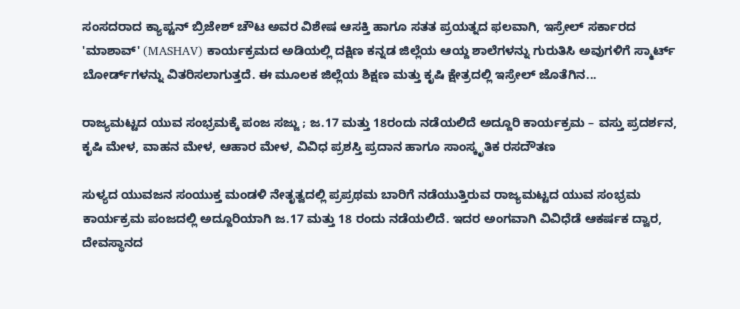ಸಂಸದರಾದ ಕ್ಯಾಪ್ಟನ್ ಬ್ರಿಜೇಶ್‌ ಚೌಟ ಅವರ ವಿಶೇಷ ಆಸಕ್ತಿ ಹಾಗೂ ಸತತ ಪ್ರಯತ್ನದ ಫಲವಾಗಿ, ಇಸ್ರೇಲ್ ಸರ್ಕಾರದ 'ಮಾಶಾವ್' (MASHAV) ಕಾರ್ಯಕ್ರಮದ ಅಡಿಯಲ್ಲಿ ದಕ್ಷಿಣ ಕನ್ನಡ ಜಿಲ್ಲೆಯ ಆಯ್ದ ಶಾಲೆಗಳನ್ನು ಗುರುತಿಸಿ ಅವುಗಳಿಗೆ ಸ್ಮಾರ್ಟ್ ಬೋರ್ಡ್‌ಗಳನ್ನು ವಿತರಿಸಲಾಗುತ್ತದೆ. ಈ ಮೂಲಕ ಜಿಲ್ಲೆಯ ಶಿಕ್ಷಣ ಮತ್ತು ಕೃಷಿ ಕ್ಷೇತ್ರದಲ್ಲಿ ಇಸ್ರೇಲ್ ಜೊತೆಗಿನ...

ರಾಜ್ಯಮಟ್ಟದ ಯುವ ಸಂಭ್ರಮಕ್ಕೆ ಪಂಜ ಸಜ್ಜು ; ಜ.17 ಮತ್ತು 18ರಂದು ನಡೆಯಲಿದೆ ಅದ್ದೂರಿ ಕಾರ್ಯಕ್ರಮ – ವಸ್ತು ಪ್ರದರ್ಶನ, ಕೃಷಿ ಮೇಳ, ವಾಹನ ಮೇಳ, ಆಹಾರ ಮೇಳ, ವಿವಿಧ ಪ್ರಶಸ್ತಿ ಪ್ರದಾನ ಹಾಗೂ ಸಾಂಸ್ಕೃತಿಕ ರಸದೌತಣ

ಸುಳ್ಯದ ಯುವಜನ ಸಂಯುಕ್ತ ಮಂಡಳಿ ನೇತೃತ್ವದಲ್ಲಿ ಪ್ರಪ್ರಥಮ ಬಾರಿಗೆ ನಡೆಯುತ್ತಿರುವ ರಾಜ್ಯಮಟ್ಟದ ಯುವ ಸಂಭ್ರಮ ಕಾರ್ಯಕ್ರಮ ಪಂಜದಲ್ಲಿ ಅದ್ದೂರಿಯಾಗಿ ಜ.17 ಮತ್ತು 18 ರಂದು ನಡೆಯಲಿದೆ. ಇದರ ಅಂಗವಾಗಿ ವಿವಿಧೆಡೆ ಆಕರ್ಷಕ ದ್ವಾರ, ದೇವಸ್ಥಾನದ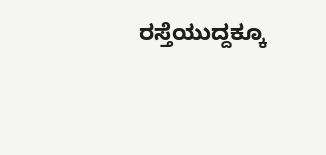ರಸ್ತೆಯುದ್ದಕ್ಕೂ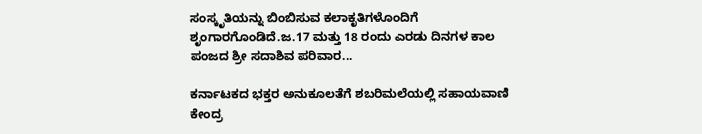ಸಂಸ್ಕೃತಿಯನ್ನು ಬಿಂಬಿಸುವ ಕಲಾಕೃತಿಗಳೊಂದಿಗೆ ಶೃಂಗಾರಗೊಂಡಿದೆ.ಜ.17 ಮತ್ತು 18 ರಂದು ಎರಡು ದಿನಗಳ ಕಾಲ ಪಂಜದ ಶ್ರೀ ಸದಾಶಿವ ಪರಿವಾರ...

ಕರ್ನಾಟಕದ ಭಕ್ತರ ಅನುಕೂಲತೆಗೆ ಶಬರಿಮಲೆಯಲ್ಲಿ ಸಹಾಯವಾಣಿ ಕೇಂದ್ರ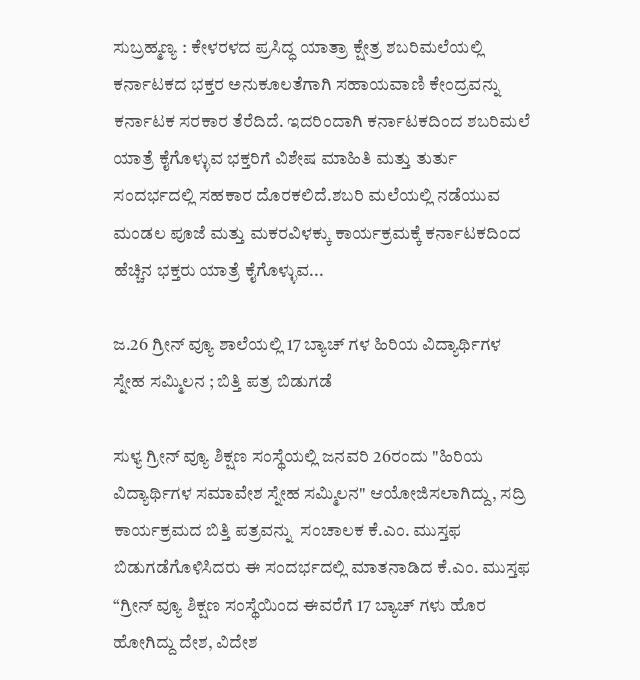ಸುಬ್ರಹ್ಮಣ್ಯ : ಕೇಳರಳದ ಪ್ರಸಿದ್ಧ ಯಾತ್ರಾ ಕ್ಷೇತ್ರ ಶಬರಿಮಲೆಯಲ್ಲಿ ಕರ್ನಾಟಕದ ಭಕ್ತರ ಅನುಕೂಲತೆಗಾಗಿ ಸಹಾಯವಾಣಿ ಕೇಂದ್ರವನ್ನು ಕರ್ನಾಟಕ ಸರಕಾರ ತೆರೆದಿದೆ. ಇದರಿಂದಾಗಿ ಕರ್ನಾಟಕದಿಂದ ಶಬರಿಮಲೆ ಯಾತ್ರೆ ಕೈಗೊಳ್ಳುವ ಭಕ್ತರಿಗೆ ವಿಶೇಷ ಮಾಹಿತಿ ಮತ್ತು ತುರ್ತು ಸಂದರ್ಭದಲ್ಲಿ ಸಹಕಾರ ದೊರಕಲಿದೆ.ಶಬರಿ ಮಲೆಯಲ್ಲಿ ನಡೆಯುವ ಮಂಡಲ ಪೂಜೆ ಮತ್ತು ಮಕರವಿಳಕ್ಕು ಕಾರ್ಯಕ್ರಮಕ್ಕೆ ಕರ್ನಾಟಕದಿಂದ ಹೆಚ್ಚಿನ ಭಕ್ತರು ಯಾತ್ರೆ ಕೈಗೊಳ್ಳುವ...

ಜ.26 ಗ್ರೀನ್ ವ್ಯೂ ಶಾಲೆಯಲ್ಲಿ 17 ಬ್ಯಾಚ್ ಗಳ ಹಿರಿಯ ವಿದ್ಯಾರ್ಥಿಗಳ ಸ್ನೇಹ ಸಮ್ಮಿಲನ ; ಬಿತ್ತಿ ಪತ್ರ ಬಿಡುಗಡೆ

ಸುಳ್ಯ ಗ್ರೀನ್ ವ್ಯೂ ಶಿಕ್ಷಣ ಸಂಸ್ಥೆಯಲ್ಲಿ ಜನವರಿ 26ರಂದು "ಹಿರಿಯ ವಿದ್ಯಾರ್ಥಿಗಳ ಸಮಾವೇಶ ಸ್ನೇಹ ಸಮ್ಮಿಲನ" ಆಯೋಜಿಸಲಾಗಿದ್ದು, ಸದ್ರಿ ಕಾರ್ಯಕ್ರಮದ ಬಿತ್ತಿ ಪತ್ರವನ್ನು  ಸಂಚಾಲಕ ಕೆ.ಎಂ. ಮುಸ್ತಫ ಬಿಡುಗಡೆಗೊಳಿಸಿದರು ಈ ಸಂದರ್ಭದಲ್ಲಿ ಮಾತನಾಡಿದ ಕೆ.ಎಂ. ಮುಸ್ತಫ “ಗ್ರೀನ್ ವ್ಯೂ ಶಿಕ್ಷಣ ಸಂಸ್ಥೆಯಿಂದ ಈವರೆಗೆ 17 ಬ್ಯಾಚ್ ಗಳು ಹೊರ ಹೋಗಿದ್ದು ದೇಶ, ವಿದೇಶ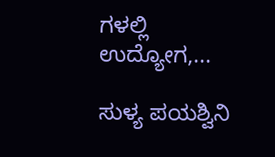ಗಳಲ್ಲಿ ಉದ್ಯೋಗ,...

ಸುಳ್ಯ ಪಯಶ್ವಿನಿ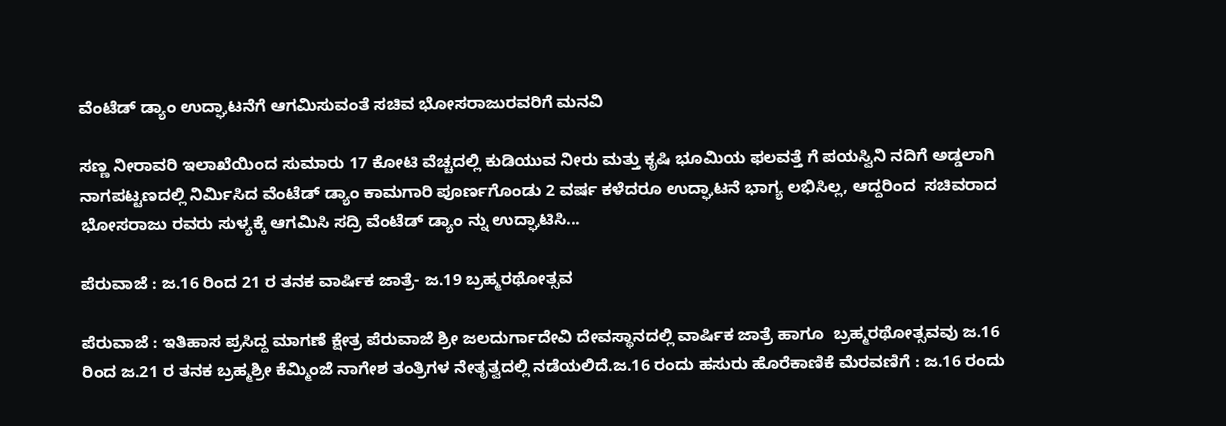ವೆಂಟೆಡ್ ಡ್ಯಾಂ ಉದ್ಘಾಟನೆಗೆ ಆಗಮಿಸುವಂತೆ ಸಚಿವ ಭೋಸರಾಜುರವರಿಗೆ ಮನವಿ

ಸಣ್ಣ ನೀರಾವರಿ ಇಲಾಖೆಯಿಂದ ಸುಮಾರು 17 ಕೋಟಿ ವೆಚ್ಚದಲ್ಲಿ ಕುಡಿಯುವ ನೀರು ಮತ್ತು ಕೃಷಿ ಭೂಮಿಯ ಫಲವತ್ತೆ ಗೆ ಪಯಸ್ವಿನಿ ನದಿಗೆ ಅಡ್ಡಲಾಗಿ ನಾಗಪಟ್ಟಣದಲ್ಲಿ ನಿರ್ಮಿಸಿದ ವೆಂಟೆಡ್ ಡ್ಯಾಂ ಕಾಮಗಾರಿ ಪೂರ್ಣಗೊಂಡು 2 ವರ್ಷ ಕಳೆದರೂ ಉದ್ಘಾಟನೆ ಭಾಗ್ಯ ಲಭಿಸಿಲ್ಲ, ಆದ್ದರಿಂದ  ಸಚಿವರಾದ ಭೋಸರಾಜು ರವರು ಸುಳ್ಯಕ್ಕೆ ಆಗಮಿಸಿ ಸದ್ರಿ ವೆಂಟೆಡ್ ಡ್ಯಾಂ ನ್ನು ಉದ್ಘಾಟಿಸಿ...

ಪೆರುವಾಜೆ : ಜ.16 ರಿಂದ‌ 21 ರ ತನಕ ವಾರ್ಷಿಕ ಜಾತ್ರೆ- ಜ.19 ಬ್ರಹ್ಮರಥೋತ್ಸವ

ಪೆರುವಾಜೆ : ಇತಿಹಾಸ ಪ್ರಸಿದ್ದ ಮಾಗಣೆ ಕ್ಷೇತ್ರ ಪೆರುವಾಜೆ ಶ್ರೀ ಜಲದುರ್ಗಾದೇವಿ ದೇವಸ್ಥಾನದಲ್ಲಿ ವಾರ್ಷಿಕ ಜಾತ್ರೆ ಹಾಗೂ  ಬ್ರಹ್ಮರಥೋತ್ಸವವು ಜ.16 ರಿಂದ ಜ.21 ರ ತನಕ ಬ್ರಹ್ಮಶ್ರೀ ಕೆಮ್ಮಿಂಜೆ ನಾಗೇಶ ತಂತ್ರಿಗಳ ನೇತೃತ್ವದಲ್ಲಿ ನಡೆಯಲಿದೆ.ಜ.16 ರಂದು ಹಸುರು ಹೊರೆಕಾಣಿಕೆ ಮೆರವಣಿಗೆ : ಜ.16 ರಂದು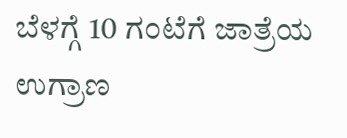ಬೆಳಗ್ಗೆ 10 ಗಂಟೆಗೆ ಜಾತ್ರೆಯ ಉಗ್ರಾಣ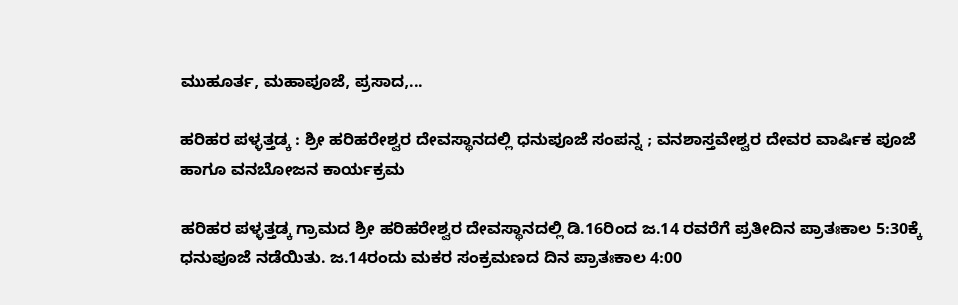ಮುಹೂರ್ತ, ಮಹಾಪೂಜೆ, ಪ್ರಸಾದ,...

ಹರಿಹರ ಪಳ್ಳತ್ತಡ್ಕ : ಶ್ರೀ ಹರಿಹರೇಶ್ವರ ದೇವಸ್ಥಾನದಲ್ಲಿ ಧನುಪೂಜೆ ಸಂಪನ್ನ ; ವನಶಾಸ್ತವೇಶ್ವರ ದೇವರ ವಾರ್ಷಿಕ ಪೂಜೆ ಹಾಗೂ ವನಬೋಜನ ಕಾರ್ಯಕ್ರಮ

ಹರಿಹರ ಪಳ್ಳತ್ತಡ್ಕ ಗ್ರಾಮದ ಶ್ರೀ ಹರಿಹರೇಶ್ವರ ದೇವಸ್ಥಾನದಲ್ಲಿ ಡಿ.16ರಿಂದ ಜ.14 ರವರೆಗೆ ಪ್ರತೀದಿನ ಪ್ರಾತಃಕಾಲ 5:30ಕ್ಕೆ ಧನುಪೂಜೆ ನಡೆಯಿತು. ಜ.14ರಂದು ಮಕರ ಸಂಕ್ರಮಣದ ದಿನ ಪ್ರಾತಃಕಾಲ 4:00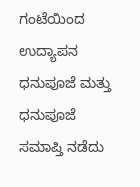ಗಂಟೆಯಿಂದ ಉದ್ಯಾಪನ ಧನುಪೂಜೆ ಮತ್ತು ಧನುಪೂಜೆ ಸಮಾಪ್ತಿ ನಡೆದು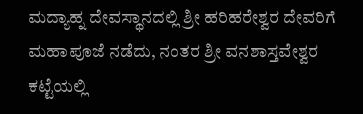ಮದ್ಯಾಹ್ನ ದೇವಸ್ಥಾನದಲ್ಲಿ ಶ್ರೀ ಹರಿಹರೇಶ್ವರ ದೇವರಿಗೆ ಮಹಾಪೂಜೆ ನಡೆದು, ನಂತರ ಶ್ರೀ ವನಶಾಸ್ತವೇಶ್ವರ ಕಟ್ಟೆಯಲ್ಲಿ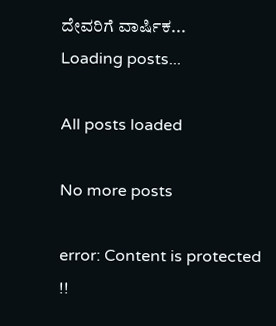ದೇವರಿಗೆ ವಾರ್ಷಿಕ...
Loading posts...

All posts loaded

No more posts

error: Content is protected !!